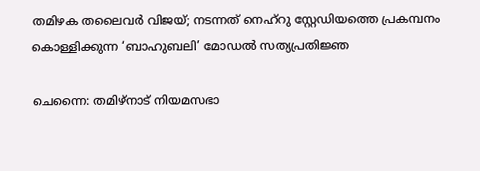തമിഴക തലൈവർ വിജയ്; നടന്നത് നെഹ്‌റു സ്റ്റേഡിയത്തെ പ്രകമ്പനം കൊള്ളിക്കുന്ന ‘ബാഹുബലി’ മോഡൽ സത്യപ്രതിജ്ഞ

ചെന്നൈ: തമിഴ്‌നാട് നിയമസഭാ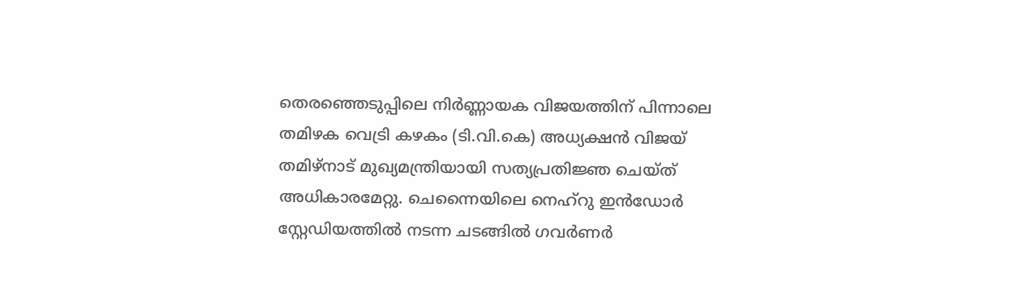തെരഞ്ഞെടുപ്പിലെ നിർണ്ണായക വിജയത്തിന് പിന്നാലെ തമിഴക വെട്രി കഴകം (ടി.വി.കെ) അധ്യക്ഷൻ വിജയ് തമിഴ്‌നാട് മുഖ്യമന്ത്രിയായി സത്യപ്രതിജ്ഞ ചെയ്ത് അധികാരമേറ്റു. ചെന്നൈയിലെ നെഹ്‌റു ഇൻഡോർ സ്റ്റേഡിയത്തിൽ നടന്ന ചടങ്ങിൽ ഗവർണർ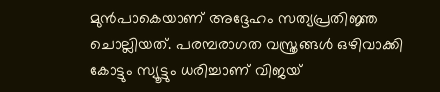മുൻപാകെയാണ് അദ്ദേഹം സത്യപ്രതിജ്ഞ ചൊല്ലിയത്. പരമ്പരാഗത വസ്ത്രങ്ങൾ ഒഴിവാക്കി കോട്ടും സ്യൂട്ടും ധരിച്ചാണ് വിജയ്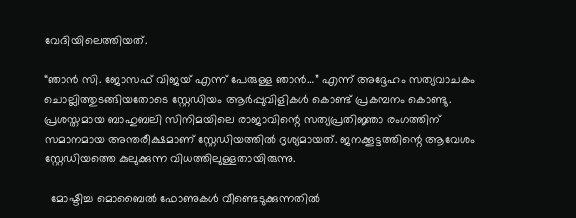വേദിയിലെത്തിയത്.

“ഞാൻ സി. ജോസഫ് വിജയ് എന്ന് പേരുള്ള ഞാൻ…” എന്ന് അദ്ദേഹം സത്യവാചകം ചൊല്ലിത്തുടങ്ങിയതോടെ സ്റ്റേഡിയം ആർപ്പുവിളികൾ കൊണ്ട് പ്രകമ്പനം കൊണ്ടു. പ്രശസ്തമായ ബാഹുബലി സിനിമയിലെ രാജാവിന്റെ സത്യപ്രതിജ്ഞാ രംഗത്തിന് സമാനമായ അന്തരീക്ഷമാണ് സ്റ്റേഡിയത്തിൽ ദൃശ്യമായത്. ജനക്കൂട്ടത്തിന്റെ ആവേശം സ്റ്റേഡിയത്തെ കുലുക്കുന്ന വിധത്തിലുള്ളതായിരുന്നു.

  മോഷ്ടിച്ച മൊബൈൽ ഫോണുകൾ വീണ്ടെടുക്കുന്നതിൽ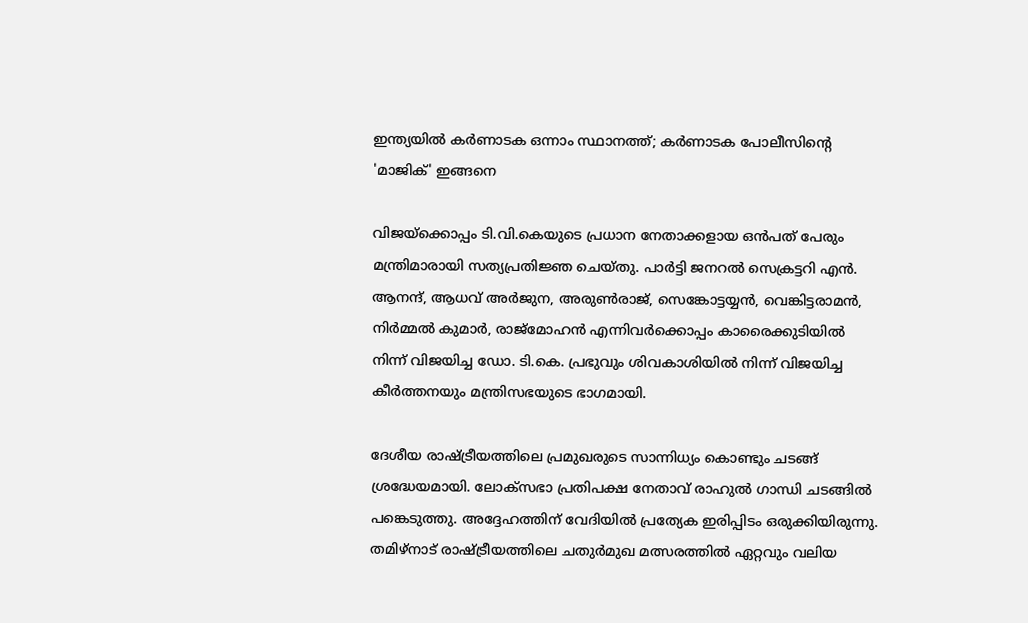ഇന്ത്യയിൽ കർണാടക ഒന്നാം സ്ഥാനത്ത്; കർണാടക പോലീസിന്റെ 'മാജിക്' ഇങ്ങനെ

വിജയ്‌ക്കൊപ്പം ടി.വി.കെയുടെ പ്രധാന നേതാക്കളായ ഒൻപത് പേരും മന്ത്രിമാരായി സത്യപ്രതിജ്ഞ ചെയ്തു. പാർട്ടി ജനറൽ സെക്രട്ടറി എൻ. ആനന്ദ്, ആധവ് അർജുന, അരുൺരാജ്, സെങ്കോട്ടയ്യൻ, വെങ്കിട്ടരാമൻ, നിർമ്മൽ കുമാർ, രാജ്മോഹൻ എന്നിവർക്കൊപ്പം കാരൈക്കുടിയിൽ നിന്ന് വിജയിച്ച ഡോ. ടി.കെ. പ്രഭുവും ശിവകാശിയിൽ നിന്ന് വിജയിച്ച കീർത്തനയും മന്ത്രിസഭയുടെ ഭാഗമായി.

ദേശീയ രാഷ്ട്രീയത്തിലെ പ്രമുഖരുടെ സാന്നിധ്യം കൊണ്ടും ചടങ്ങ് ശ്രദ്ധേയമായി. ലോക്സഭാ പ്രതിപക്ഷ നേതാവ് രാഹുൽ ഗാന്ധി ചടങ്ങിൽ പങ്കെടുത്തു. അദ്ദേഹത്തിന് വേദിയിൽ പ്രത്യേക ഇരിപ്പിടം ഒരുക്കിയിരുന്നു. തമിഴ്‌നാട് രാഷ്ട്രീയത്തിലെ ചതുർമുഖ മത്സരത്തിൽ ഏറ്റവും വലിയ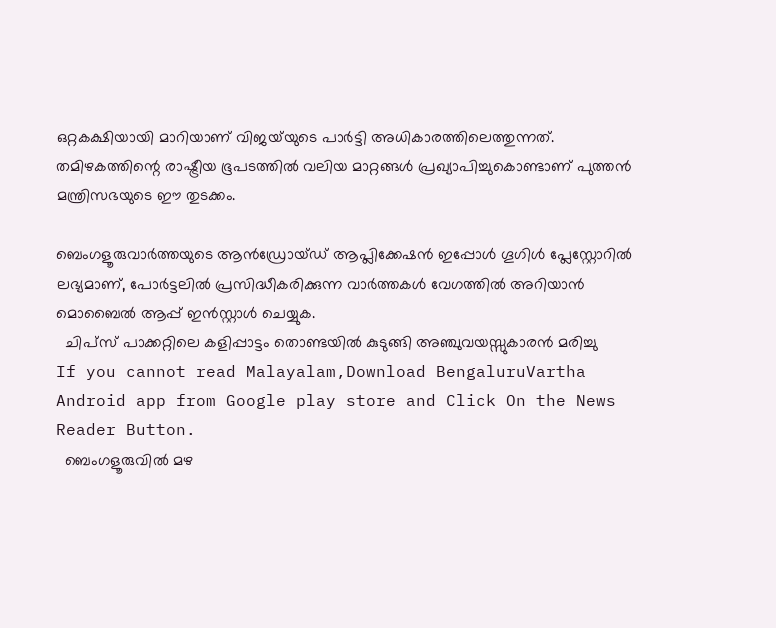ഒറ്റകക്ഷിയായി മാറിയാണ് വിജയ്‌യുടെ പാർട്ടി അധികാരത്തിലെത്തുന്നത്. തമിഴകത്തിന്റെ രാഷ്ട്രീയ ഭൂപടത്തിൽ വലിയ മാറ്റങ്ങൾ പ്രഖ്യാപിച്ചുകൊണ്ടാണ് പുത്തൻ മന്ത്രിസഭയുടെ ഈ തുടക്കം.

ബെംഗളൂരുവാർത്തയുടെ ആൻഡ്രോയ്ഡ് ആപ്ലിക്കേഷൻ ഇപ്പോൾ ഗൂഗിൾ പ്ലേസ്റ്റോറിൽ ലഭ്യമാണ്, പോർട്ടലിൽ പ്രസിദ്ധീകരിക്കുന്ന വാർത്തകൾ വേഗത്തിൽ അറിയാൻ മൊബൈൽ ആപ്പ് ഇൻസ്റ്റാൾ ചെയ്യുക.
  ചിപ്സ് പാക്കറ്റിലെ കളിപ്പാട്ടം തൊണ്ടയിൽ കുടുങ്ങി അഞ്ചുവയസ്സുകാരൻ മരിച്ചു
If you cannot read Malayalam,Download BengaluruVartha Android app from Google play store and Click On the News Reader Button.
  ബെംഗളൂരുവില്‍ മഴ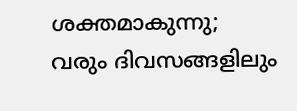ശക്തമാകുന്നു; വരും ദിവസങ്ങളിലും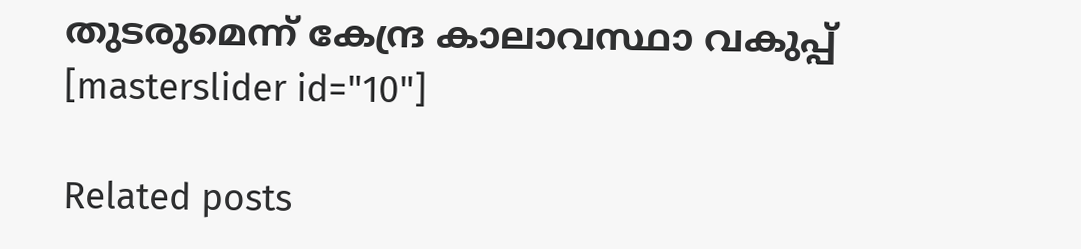തുടരുമെന്ന് കേന്ദ്ര കാലാവസ്ഥാ വകുപ്പ്
[masterslider id="10"]

Related posts